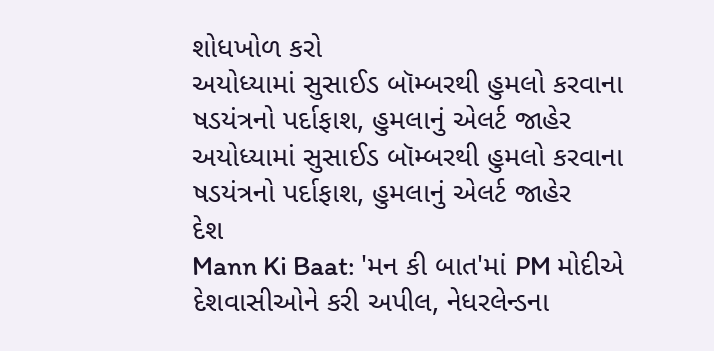શોધખોળ કરો
અયોધ્યામાં સુસાઈડ બૉમ્બરથી હુમલો કરવાના ષડયંત્રનો પર્દાફાશ, હુમલાનું એલર્ટ જાહેર
અયોધ્યામાં સુસાઈડ બૉમ્બરથી હુમલો કરવાના ષડયંત્રનો પર્દાફાશ, હુમલાનું એલર્ટ જાહેર
દેશ
Mann Ki Baat: 'મન કી બાત'માં PM મોદીએ દેશવાસીઓને કરી અપીલ, નેધરલેન્ડના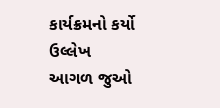કાર્યક્રમનો કર્યો ઉલ્લેખ
આગળ જુઓ